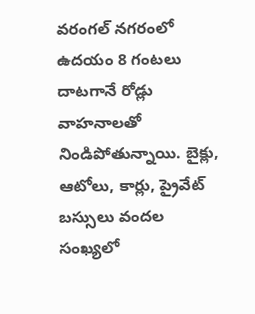వరంగల్‌ నగరంలో ఉదయం 8 గంటలు దాటగానే రోడ్లు వాహనాలతో నిండిపోతున్నాయి. బైక్లు, ఆటోలు, కార్లు, ప్రైవేట్‌ బస్సులు వందల సంఖ్యలో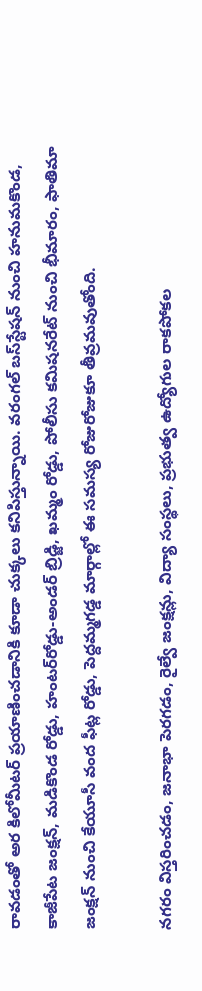రావడంతో అర కిలోమీటర్‌ ప్రయాణించడానికి కూడా చుక్కలు కనిపిస్తున్నాయి. వరంగల్‌ బస్‌స్టేషన్‌ నుంచి హనుమకొండ, కాజీపేట జంక్షన్‌, మడికొండ రోడ్డు, హంటర్‌రోడ్డు-అండర్‌ బ్రిడ్జి, ఖమ్మం రోడ్డు, పోలీసు కమిషనరేట్‌ నుంచి భీమారం, ఫాతిమా జంక్షన్‌ నుంచి కేయూసీ వంద ఫీట్ల రోడ్డు, పెద్దమ్మగడ్డ మార్గాల్లో ఈ సమస్య రోజురోజుకూ తీవ్రమవుతోంది.

నగరం విస్తరించడం, జనాభా పెరగడం, రైల్వే జంక్షన్లు, విద్యా సంస్థలు, ప్రభుత్వ ఉద్యోగుల రాకపోకల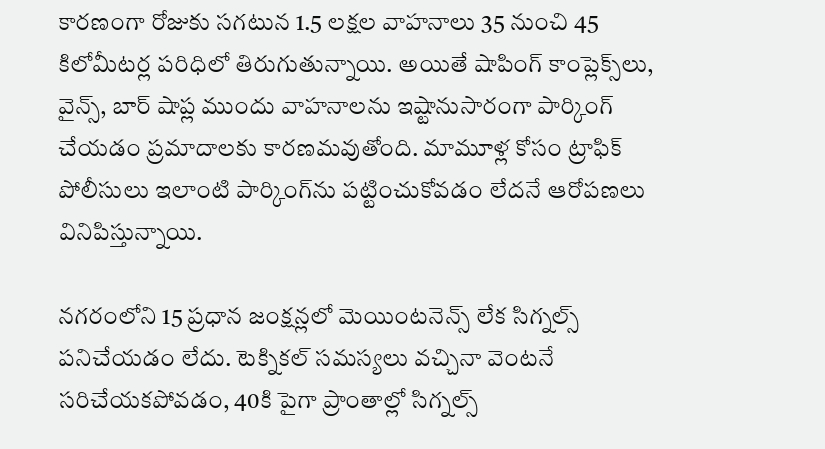కారణంగా రోజుకు సగటున 1.5 లక్షల వాహనాలు 35 నుంచి 45 కిలోమీటర్ల పరిధిలో తిరుగుతున్నాయి. అయితే షాపింగ్‌ కాంప్లెక్స్‌లు, వైన్స్‌, బార్‌ షాప్ల ముందు వాహనాలను ఇష్టానుసారంగా పార్కింగ్‌ చేయడం ప్రమాదాలకు కారణమవుతోంది. మామూళ్ల కోసం ట్రాఫిక్‌ పోలీసులు ఇలాంటి పార్కింగ్‌ను పట్టించుకోవడం లేదనే ఆరోపణలు వినిపిస్తున్నాయి.

నగరంలోని 15 ప్రధాన జంక్షన్లలో మెయింటనెన్స్‌ లేక సిగ్నల్స్‌ పనిచేయడం లేదు. టెక్నికల్‌ సమస్యలు వచ్చినా వెంటనే సరిచేయకపోవడం, 40కి పైగా ప్రాంతాల్లో సిగ్నల్స్‌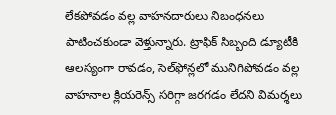లేకపోవడం వల్ల వాహనదారులు నిబంధనలు పాటించకుండా వెళ్తున్నారు. ట్రాఫిక్‌ సిబ్బంది డ్యూటీకి ఆలస్యంగా రావడం, సెల్‌ఫోన్లలో మునిగిపోవడం వల్ల వాహనాల క్లియరెన్స్‌ సరిగ్గా జరగడం లేదని విమర్శలు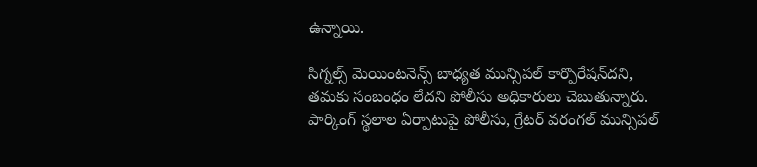ఉన్నాయి.

సిగ్నల్స్‌ మెయింటనెన్స్‌ బాధ్యత మున్సిపల్‌ కార్పొరేషన్‌దని, తమకు సంబంధం లేదని పోలీసు అధికారులు చెబుతున్నారు. పార్కింగ్‌ స్థలాల ఏర్పాటుపై పోలీసు, గ్రేటర్‌ వరంగల్‌ మున్సిపల్‌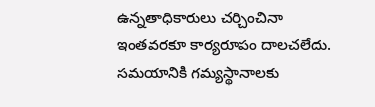ఉన్నతాధికారులు చర్చించినా ఇంతవరకూ కార్యరూపం దాలచలేదు. సమయానికి గమ్యస్థానాలకు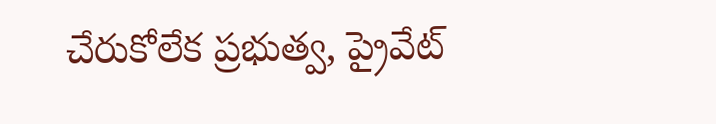చేరుకోలేక ప్రభుత్వ, ప్రైవేట్‌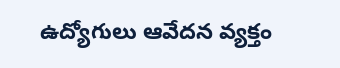ఉద్యోగులు ఆవేదన వ్యక్తం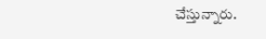చేస్తున్నారు.